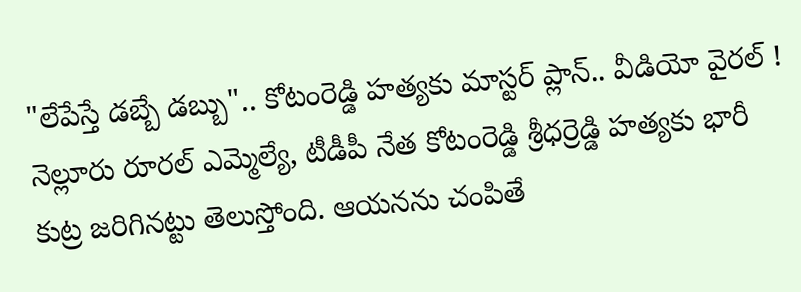"లేపేస్తే డబ్బే డబ్బు".. కోటంరెడ్డి హత్యకు మాస్టర్ ప్లాన్.. వీడియో వైరల్ !
నెల్లూరు రూరల్ ఎమ్మెల్యే, టీడీపీ నేత కోటంరెడ్డి శ్రీధర్రెడ్డి హత్యకు భారీ కుట్ర జరిగినట్టు తెలుస్తోంది. ఆయనను చంపితే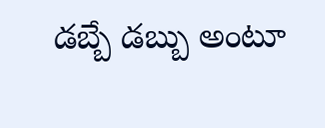డబ్బే డబ్బు అంటూ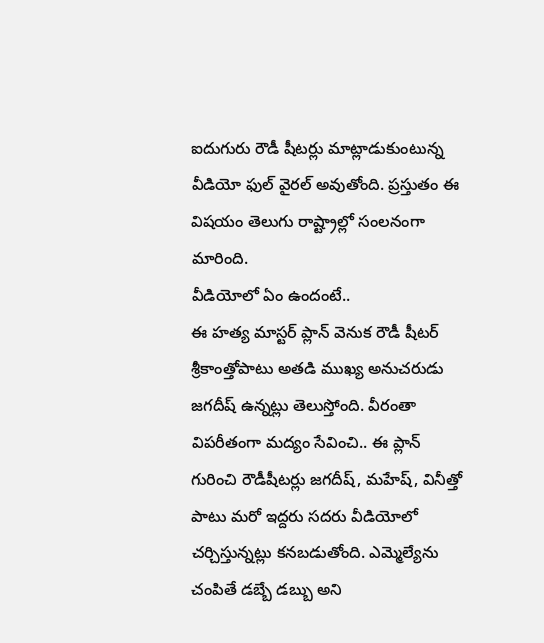ఐదుగురు రౌడీ షీటర్లు మాట్లాడుకుంటున్న వీడియో ఫుల్ వైరల్ అవుతోంది. ప్రస్తుతం ఈ విషయం తెలుగు రాష్ట్రాల్లో సంలనంగా మారింది.
వీడియోలో ఏం ఉందంటే..
ఈ హత్య మాస్టర్ ప్లాన్ వెనుక రౌడీ షీటర్ శ్రీకాంత్తోపాటు అతడి ముఖ్య అనుచరుడు జగదీష్ ఉన్నట్లు తెలుస్తోంది. వీరంతా విపరీతంగా మద్యం సేవించి.. ఈ ప్లాన్ గురించి రౌడీషీటర్లు జగదీష్, మహేష్, వినీత్తో పాటు మరో ఇద్దరు సదరు వీడియోలో చర్చిస్తున్నట్లు కనబడుతోంది. ఎమ్మెల్యేను చంపితే డబ్బే డబ్బు అని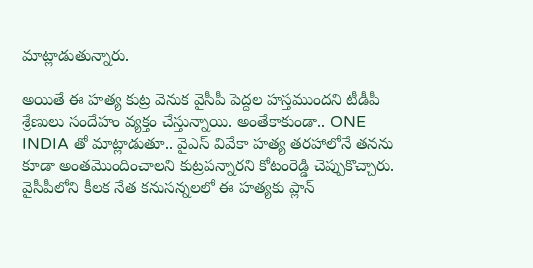మాట్లాడుతున్నారు.

అయితే ఈ హత్య కుట్ర వెనుక వైసీపీ పెద్దల హస్తముందని టీడీపీ శ్రేణులు సందేహం వ్యక్తం చేస్తున్నాయి. అంతేకాకుండా.. ONE INDIA తో మాట్లాడుతూ.. వైఎస్ వివేకా హత్య తరహాలోనే తనను కూడా అంతమొందించాలని కుట్రపన్నారని కోటంరెడ్డి చెప్పుకొచ్చారు.
వైసీపీలోని కీలక నేత కనుసన్నలలో ఈ హత్యకు ప్లాన్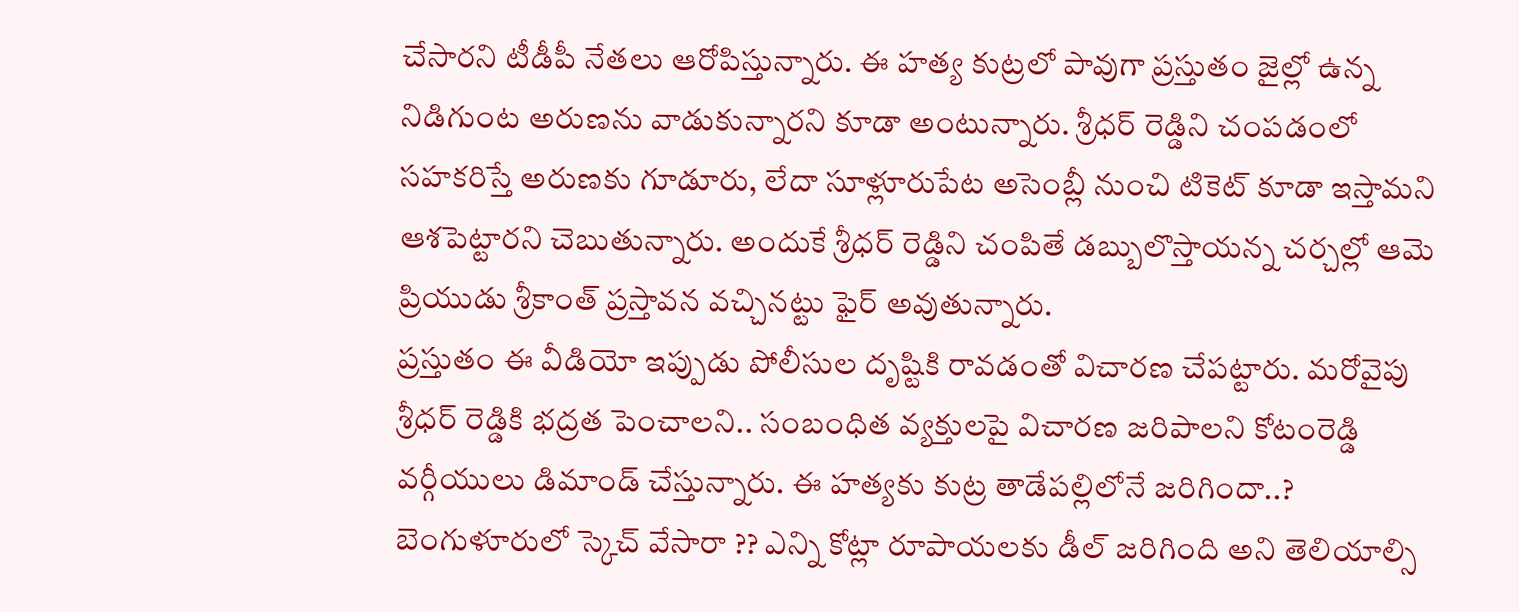చేసారని టీడీపీ నేతలు ఆరోపిస్తున్నారు. ఈ హత్య కుట్రలో పావుగా ప్రస్తుతం జైల్లో ఉన్న నిడిగుంట అరుణను వాడుకున్నారని కూడా అంటున్నారు. శ్రీధర్ రెడ్డిని చంపడంలో సహకరిస్తే అరుణకు గూడూరు, లేదా సూళ్లూరుపేట అసెంబ్లీ నుంచి టికెట్ కూడా ఇస్తామని ఆశపెట్టారని చెబుతున్నారు. అందుకే శ్రీధర్ రెడ్డిని చంపితే డబ్బులొస్తాయన్న చర్చల్లో ఆమె ప్రియుడు శ్రీకాంత్ ప్రస్తావన వచ్చినట్టు ఫైర్ అవుతున్నారు.
ప్రస్తుతం ఈ వీడియో ఇప్పుడు పోలీసుల దృష్టికి రావడంతో విచారణ చేపట్టారు. మరోవైపు శ్రీధర్ రెడ్డికి భద్రత పెంచాలని.. సంబంధిత వ్యక్తులపై విచారణ జరిపాలని కోటంరెడ్డి వర్గీయులు డిమాండ్ చేస్తున్నారు. ఈ హత్యకు కుట్ర తాడేపల్లిలోనే జరిగిందా..? బెంగుళూరులో స్కెచ్ వేసారా ?? ఎన్ని కోట్లా రూపాయలకు డీల్ జరిగింది అని తెలియాల్సి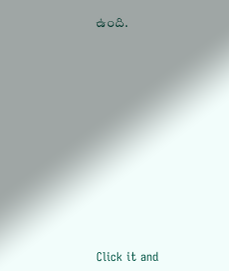ఉంది.












Click it and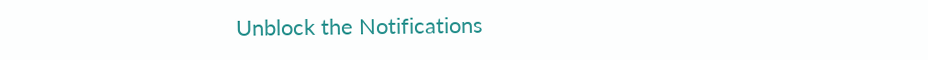Unblock the Notifications